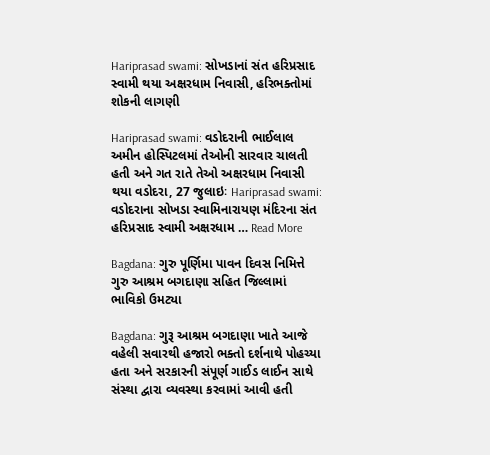Hariprasad swami: સોખડાનાં સંત હરિપ્રસાદ સ્વામી થયા અક્ષરધામ નિવાસી, હરિભક્તોમાં શોકની લાગણી

Hariprasad swami: વડોદરાની ભાઈલાલ અમીન હોસ્પિટલમાં તેઓની સારવાર ચાલતી હતી અને ગત રાતે તેઓ અક્ષરધામ નિવાસી થયા વડોદરા, 27 જુલાઇઃ Hariprasad swami: વડોદરાના સોખડા સ્વામિનારાયણ મંદિરના સંત હરિપ્રસાદ સ્વામી અક્ષરધામ … Read More

Bagdana: ગુરુ પૂર્ણિમા પાવન દિવસ નિમિત્તે ગુરુ આશ્રમ બગદાણા સહિત જિલ્લામાં ભાવિકો ઉમટ્યા

Bagdana: ગુરૂ આશ્રમ બગદાણા ખાતે આજે વહેલી સવારથી હજારો ભક્તો દર્શનાથે પોહચ્યા હતા અને સરકારની સંપૂર્ણ ગાઈડ લાઈન સાથે સંસ્થા દ્વારા વ્યવસ્થા કરવામાં આવી હતી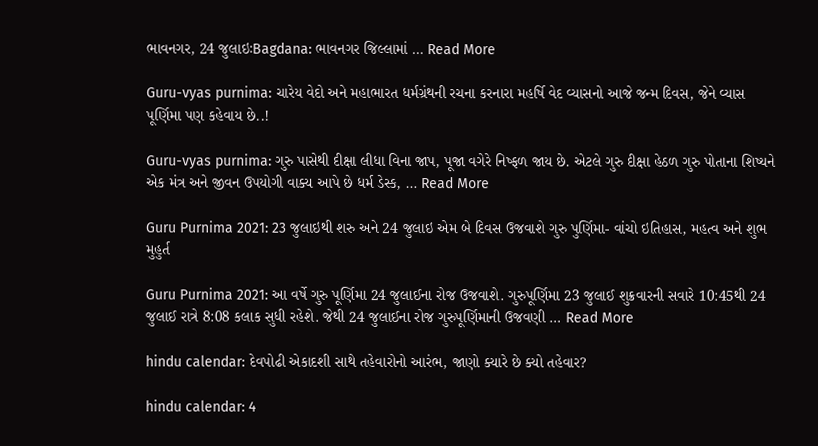ભાવનગર, 24 જુલાઇઃBagdana: ભાવનગર જિલ્લામાં … Read More

Guru-vyas purnima: ચારેય વેદો અને મહાભારત ધર્મગ્રંથની રચના કરનારા મહર્ષિ વેદ વ્યાસનો આજે જન્મ દિવસ, જેને વ્યાસ પૂર્ણિમા પણ કહેવાય છે..!

Guru-vyas purnima: ગુરુ પાસેથી દીક્ષા લીધા વિના જાપ, પૂજા વગેરે નિષ્ફળ જાય છે. એટલે ગુરુ દીક્ષા હેઠળ ગુરુ પોતાના શિષ્યને એક મંત્ર અને જીવન ઉપયોગી વાક્ય આપે છે ધર્મ ડેસ્ક, … Read More

Guru Purnima 2021: 23 જુલાઇથી શરુ અને 24 જુલાઇ એમ બે દિવસ ઉજવાશે ગુરુ પુર્ણિમા- વાંચો ઇતિહાસ, મહત્વ અને શુભ મુહુર્ત

Guru Purnima 2021: આ વર્ષે ગુરુ પૂર્ણિમા 24 જુલાઈના રોજ ઉજવાશે. ગુરુપૂર્ણિમા 23 જુલાઈ શુક્રવારની સવારે 10:45થી 24 જુલાઈ રાત્રે 8:08 કલાક સુધી રહેશે. જેથી 24 જુલાઈના રોજ ગુરુપૂર્ણિમાની ઉજવણી … Read More

hindu calendar: દેવપોઢી એકાદશી સાથે તહેવારોનો આરંભ, જાણો ક્યારે છે ક્યો તહેવાર?

hindu calendar: 4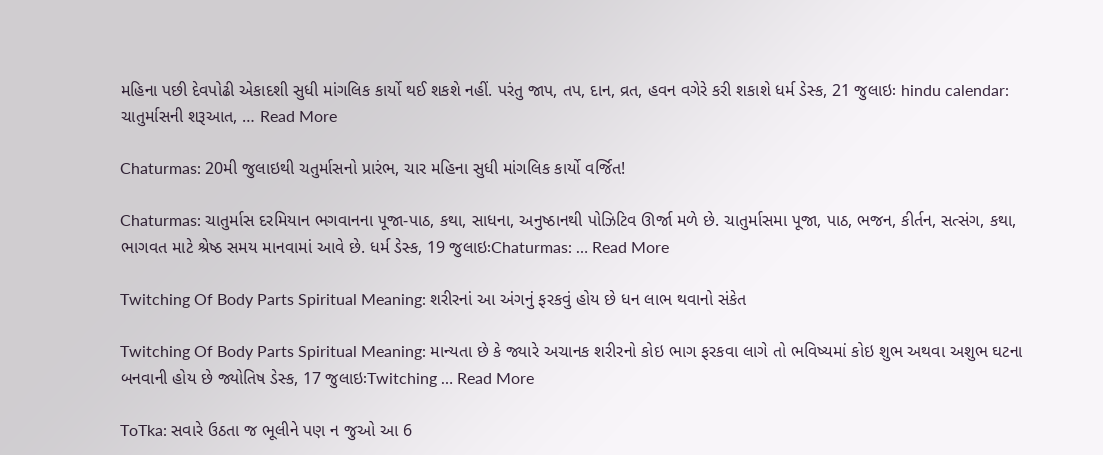મહિના પછી દેવપોઢી એકાદશી સુધી માંગલિક કાર્યો થઈ શકશે નહીં. પરંતુ જાપ, તપ, દાન, વ્રત, હવન વગેરે કરી શકાશે ધર્મ ડેસ્ક, 21 જુલાઇઃ hindu calendar: ચાતુર્માસની શરૂઆત, … Read More

Chaturmas: 20મી જુલાઇથી ચતુર્માસનો પ્રારંભ, ચાર મહિના સુધી માંગલિક કાર્યો વર્જિત!

Chaturmas: ચાતુર્માસ દરમિયાન ભગવાનના પૂજા-પાઠ, કથા, સાધના, અનુષ્ઠાનથી પોઝિટિવ ઊર્જા મળે છે. ચાતુર્માસમા પૂજા, પાઠ, ભજન, કીર્તન, સત્સંગ, કથા, ભાગવત માટે શ્રેષ્ઠ સમય માનવામાં આવે છે. ધર્મ ડેસ્ક, 19 જુલાઇઃChaturmas: … Read More

Twitching Of Body Parts Spiritual Meaning: શરીરનાં આ અંગનું ફરકવું હોય છે ધન લાભ થવાનો સંકેત

Twitching Of Body Parts Spiritual Meaning: માન્યતા છે કે જ્યારે અચાનક શરીરનો કોઇ ભાગ ફરકવા લાગે તો ભવિષ્યમાં કોઇ શુભ અથવા અશુભ ઘટના બનવાની હોય છે જ્યોતિષ ડેસ્ક, 17 જુલાઇઃTwitching … Read More

ToTka: સવારે ઉઠતા જ ભૂલીને પણ ન જુઓ આ 6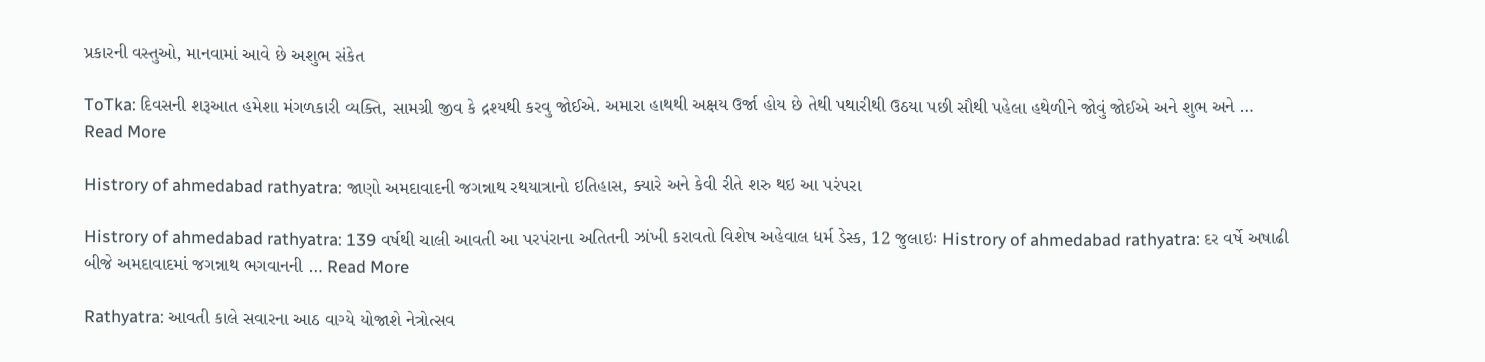પ્રકારની વસ્તુઓ, માનવામાં આવે છે અશુભ સંકેત

ToTka: દિવસની શરૂઆત હમેશા મંગળકારી વ્યક્તિ, સામગ્રી જીવ કે દ્રશ્યથી કરવુ જોઈએ. અમારા હાથથી અક્ષય ઉર્જા હોય છે તેથી પથારીથી ઉઠયા પછી સૌથી પહેલા હથેળીને જોવું જોઈએ અને શુભ અને … Read More

Histrory of ahmedabad rathyatra: જાણો અમદાવાદની જગન્નાથ રથયાત્રાનો ઇતિહાસ, ક્યારે અને કેવી રીતે શરુ થઇ આ પરંપરા

Histrory of ahmedabad rathyatra: 139 વર્ષથી ચાલી આવતી આ પરપંરાના અતિતની ઝાંખી કરાવતો વિશેષ અહેવાલ ધર્મ ડેસ્ક, 12 જુલાઇઃ Histrory of ahmedabad rathyatra: દર વર્ષે અષાઢી બીજે અમદાવાદમાં જગન્નાથ ભગવાનની … Read More

Rathyatra: આવતી કાલે સવારના આઠ વાગ્યે યોજાશે નેત્રોત્સવ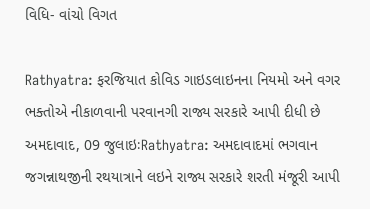વિધિ- વાંચો વિગત

Rathyatra: ફરજિયાત કોવિડ ગાઇડલાઇનના નિયમો અને વગર ભક્તોએ નીકાળવાની પરવાનગી રાજ્ય સરકારે આપી દીધી છે અમદાવાદ, 09 જુલાઇઃRathyatra: અમદાવાદમાં ભગવાન જગન્નાથજીની રથયાત્રાને લઇને રાજ્ય સરકારે શરતી મંજૂરી આપી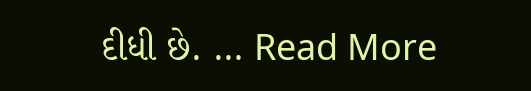દીધી છે. … Read More